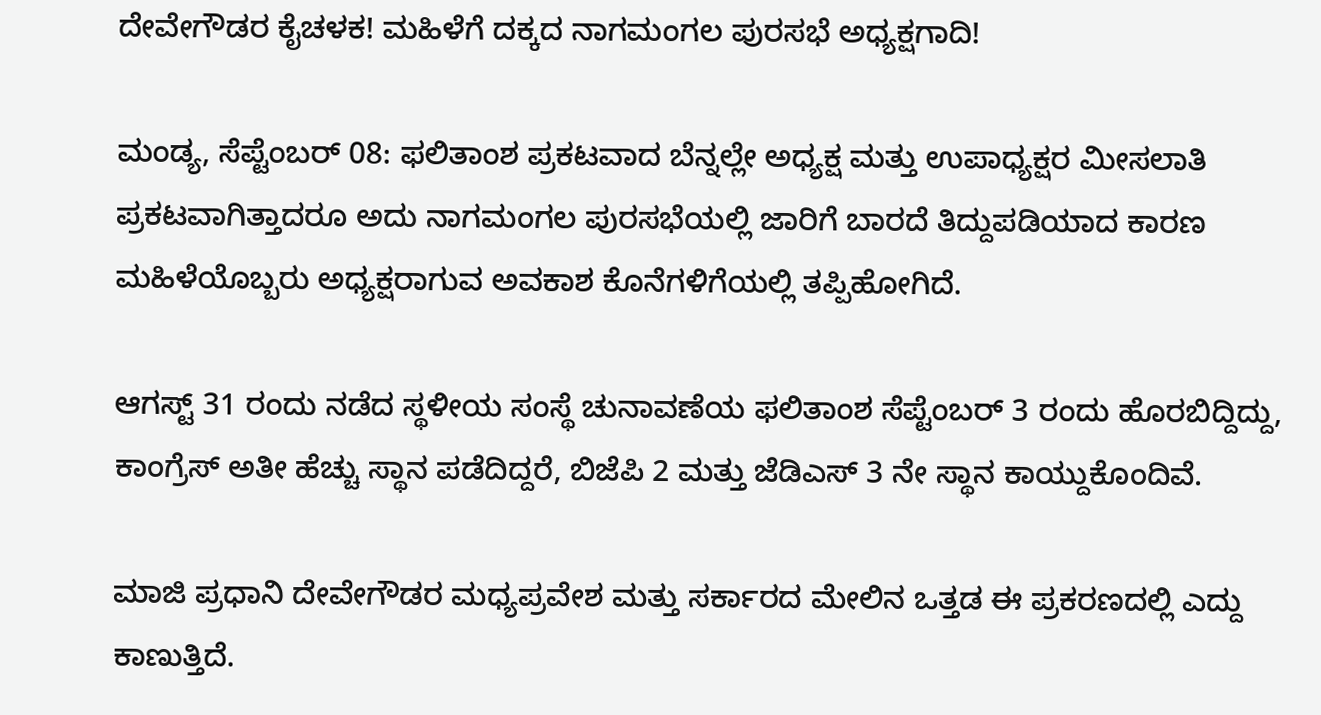ದೇವೇಗೌಡರ ಕೈಚಳಕ! ಮಹಿಳೆಗೆ ದಕ್ಕದ ನಾಗಮಂಗಲ ಪುರಸಭೆ ಅಧ್ಯಕ್ಷಗಾದಿ!

ಮಂಡ್ಯ, ಸೆಪ್ಟೆಂಬರ್ 08: ಫಲಿತಾಂಶ ಪ್ರಕಟವಾದ ಬೆನ್ನಲ್ಲೇ ಅಧ್ಯಕ್ಷ ಮತ್ತು ಉಪಾಧ್ಯಕ್ಷರ ಮೀಸಲಾತಿ ಪ್ರಕಟವಾಗಿತ್ತಾದರೂ ಅದು ನಾಗಮಂಗಲ ಪುರಸಭೆಯಲ್ಲಿ ಜಾರಿಗೆ ಬಾರದೆ ತಿದ್ದುಪಡಿಯಾದ ಕಾರಣ ಮಹಿಳೆಯೊಬ್ಬರು ಅಧ್ಯಕ್ಷರಾಗುವ ಅವಕಾಶ ಕೊನೆಗಳಿಗೆಯಲ್ಲಿ ತಪ್ಪಿಹೋಗಿದೆ.

ಆಗಸ್ಟ್ 31 ರಂದು ನಡೆದ ಸ್ಥಳೀಯ ಸಂಸ್ಥೆ ಚುನಾವಣೆಯ ಫಲಿತಾಂಶ ಸೆಪ್ಟೆಂಬರ್ 3 ರಂದು ಹೊರಬಿದ್ದಿದ್ದು, ಕಾಂಗ್ರೆಸ್ ಅತೀ ಹೆಚ್ಚು ಸ್ಥಾನ ಪಡೆದಿದ್ದರೆ, ಬಿಜೆಪಿ 2 ಮತ್ತು ಜೆಡಿಎಸ್ 3 ನೇ ಸ್ಥಾನ ಕಾಯ್ದುಕೊಂದಿವೆ.

ಮಾಜಿ ಪ್ರಧಾನಿ ದೇವೇಗೌಡರ ಮಧ್ಯಪ್ರವೇಶ ಮತ್ತು ಸರ್ಕಾರದ ಮೇಲಿನ ಒತ್ತಡ ಈ ಪ್ರಕರಣದಲ್ಲಿ ಎದ್ದು ಕಾಣುತ್ತಿದೆ.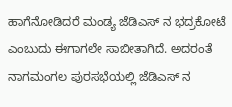ಹಾಗೆನೋಡಿದರೆ ಮಂಡ್ಯ ಜೆಡಿಎಸ್ ನ ಭದ್ರಕೋಟೆ ಎಂಬುದು ಈಗಾಗಲೇ ಸಾಬೀತಾಗಿದೆ. ಅದರಂತೆ ನಾಗಮಂಗಲ ಪುರಸಭೆಯಲ್ಲಿ ಜೆಡಿಎಸ್ ನ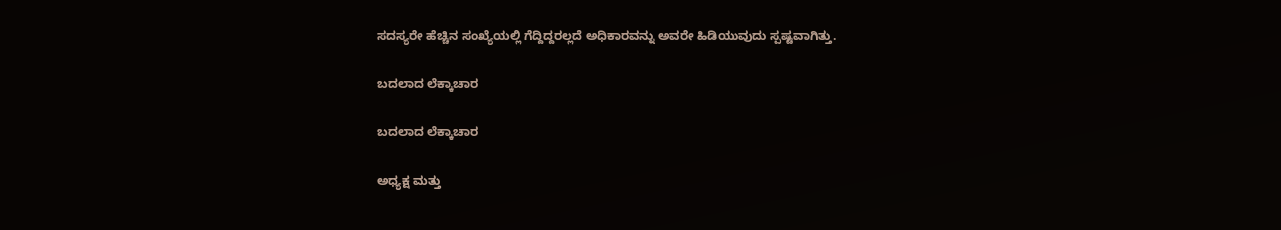ಸದಸ್ಯರೇ ಹೆಚ್ಚಿನ ಸಂಖ್ಯೆಯಲ್ಲಿ ಗೆದ್ದಿದ್ದರಲ್ಲದೆ ಅಧಿಕಾರವನ್ನು ಅವರೇ ಹಿಡಿಯುವುದು ಸ್ಪಷ್ಟವಾಗಿತ್ತು.

ಬದಲಾದ ಲೆಕ್ಕಾಚಾರ

ಬದಲಾದ ಲೆಕ್ಕಾಚಾರ

ಅಧ್ಯಕ್ಷ ಮತ್ತು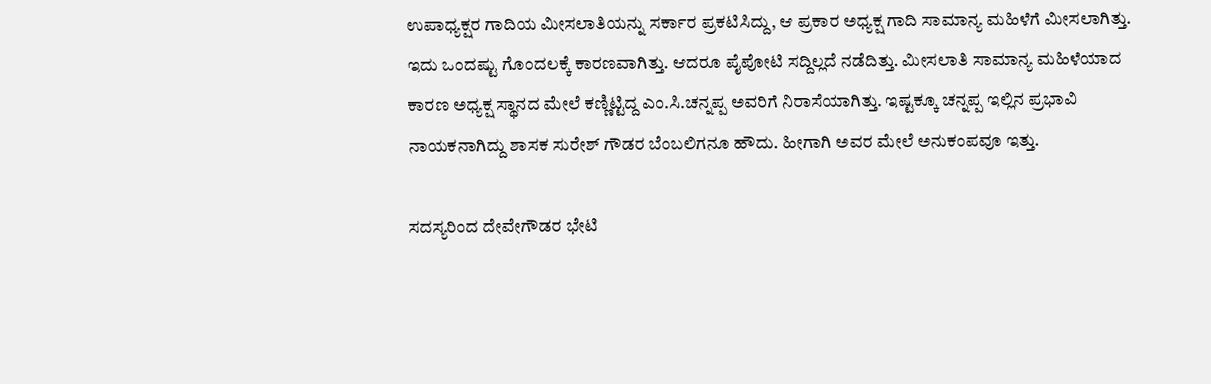ಉಪಾಧ್ಯಕ್ಷರ ಗಾದಿಯ ಮೀಸಲಾತಿಯನ್ನು ಸರ್ಕಾರ ಪ್ರಕಟಿಸಿದ್ದು, ಆ ಪ್ರಕಾರ ಅಧ್ಯಕ್ಷ ಗಾದಿ ಸಾಮಾನ್ಯ ಮಹಿಳೆಗೆ ಮೀಸಲಾಗಿತ್ತು. ಇದು ಒಂದಷ್ಟು ಗೊಂದಲಕ್ಕೆ ಕಾರಣವಾಗಿತ್ತು. ಆದರೂ ಪೈಪೋಟಿ ಸದ್ದಿಲ್ಲದೆ ನಡೆದಿತ್ತು. ಮೀಸಲಾತಿ ಸಾಮಾನ್ಯ ಮಹಿಳೆಯಾದ ಕಾರಣ ಅಧ್ಯಕ್ಷ ಸ್ಥಾನದ ಮೇಲೆ ಕಣ್ಣಿಟ್ಟಿದ್ದ ಎಂ.ಸಿ.ಚನ್ನಪ್ಪ ಅವರಿಗೆ ನಿರಾಸೆಯಾಗಿತ್ತು. ಇಷ್ಟಕ್ಕೂ ಚನ್ನಪ್ಪ ಇಲ್ಲಿನ ಪ್ರಭಾವಿ ನಾಯಕನಾಗಿದ್ದು ಶಾಸಕ ಸುರೇಶ್ ಗೌಡರ ಬೆಂಬಲಿಗನೂ ಹೌದು. ಹೀಗಾಗಿ ಅವರ ಮೇಲೆ ಅನುಕಂಪವೂ ಇತ್ತು.

ಸದಸ್ಯರಿಂದ ದೇವೇಗೌಡರ ಭೇಟಿ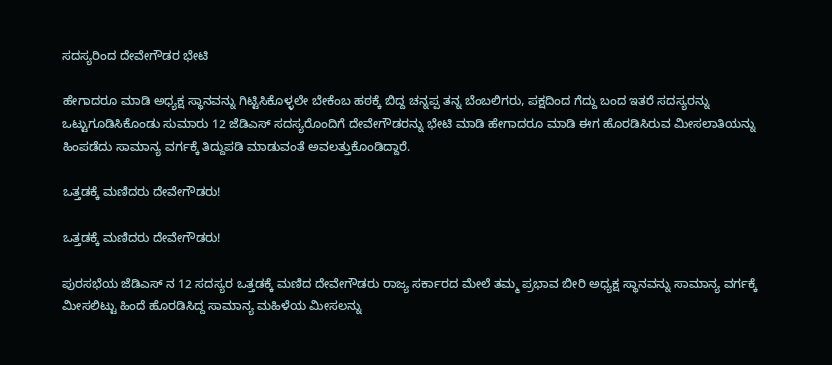ಸದಸ್ಯರಿಂದ ದೇವೇಗೌಡರ ಭೇಟಿ

ಹೇಗಾದರೂ ಮಾಡಿ ಅಧ್ಯಕ್ಷ ಸ್ಥಾನವನ್ನು ಗಿಟ್ಟಿಸಿಕೊಳ್ಳಲೇ ಬೇಕೆಂಬ ಹಠಕ್ಕೆ ಬಿದ್ದ ಚನ್ನಪ್ಪ ತನ್ನ ಬೆಂಬಲಿಗರು, ಪಕ್ಷದಿಂದ ಗೆದ್ದು ಬಂದ ಇತರೆ ಸದಸ್ಯರನ್ನು ಒಟ್ಟುಗೂಡಿಸಿಕೊಂಡು ಸುಮಾರು 12 ಜೆಡಿಎಸ್ ಸದಸ್ಯರೊಂದಿಗೆ ದೇವೇಗೌಡರನ್ನು ಭೇಟಿ ಮಾಡಿ ಹೇಗಾದರೂ ಮಾಡಿ ಈಗ ಹೊರಡಿಸಿರುವ ಮೀಸಲಾತಿಯನ್ನು ಹಿಂಪಡೆದು ಸಾಮಾನ್ಯ ವರ್ಗಕ್ಕೆ ತಿದ್ದುಪಡಿ ಮಾಡುವಂತೆ ಅವಲತ್ತುಕೊಂಡಿದ್ದಾರೆ.

ಒತ್ತಡಕ್ಕೆ ಮಣಿದರು ದೇವೇಗೌಡರು!

ಒತ್ತಡಕ್ಕೆ ಮಣಿದರು ದೇವೇಗೌಡರು!

ಪುರಸಭೆಯ ಜೆಡಿಎಸ್ ನ 12 ಸದಸ್ಯರ ಒತ್ತಡಕ್ಕೆ ಮಣಿದ ದೇವೇಗೌಡರು ರಾಜ್ಯ ಸರ್ಕಾರದ ಮೇಲೆ ತಮ್ಮ ಪ್ರಭಾವ ಬೀರಿ ಅಧ್ಯಕ್ಷ ಸ್ಥಾನವನ್ನು ಸಾಮಾನ್ಯ ವರ್ಗಕ್ಕೆ ಮೀಸಲಿಟ್ಟು ಹಿಂದೆ ಹೊರಡಿಸಿದ್ದ ಸಾಮಾನ್ಯ ಮಹಿಳೆಯ ಮೀಸಲನ್ನು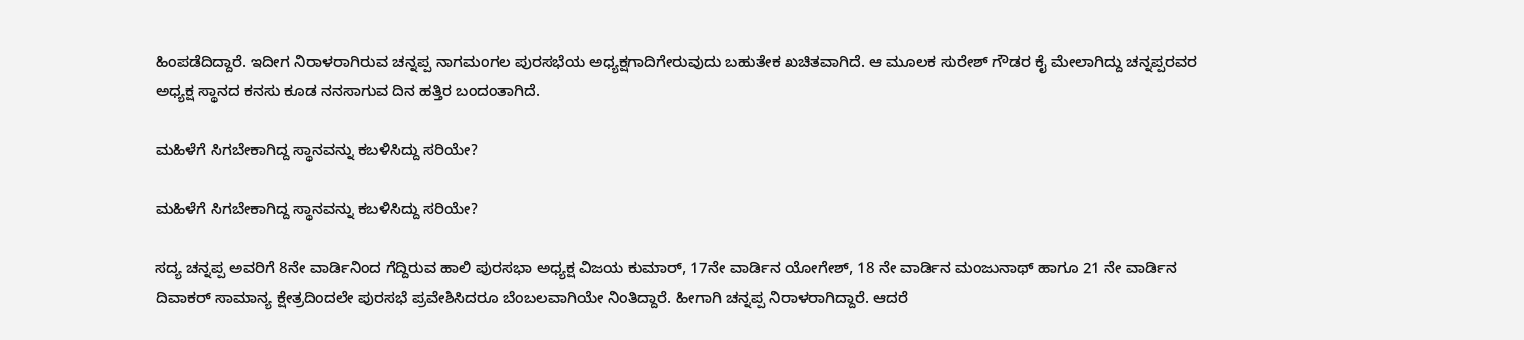ಹಿಂಪಡೆದಿದ್ದಾರೆ. ಇದೀಗ ನಿರಾಳರಾಗಿರುವ ಚನ್ನಪ್ಪ ನಾಗಮಂಗಲ ಪುರಸಭೆಯ ಅಧ್ಯಕ್ಷಗಾದಿಗೇರುವುದು ಬಹುತೇಕ ಖಚಿತವಾಗಿದೆ. ಆ ಮೂಲಕ ಸುರೇಶ್ ಗೌಡರ ಕೈ ಮೇಲಾಗಿದ್ದು ಚನ್ನಪ್ಪರವರ ಅಧ್ಯಕ್ಷ ಸ್ಥಾನದ ಕನಸು ಕೂಡ ನನಸಾಗುವ ದಿನ ಹತ್ತಿರ ಬಂದಂತಾಗಿದೆ.

ಮಹಿಳೆಗೆ ಸಿಗಬೇಕಾಗಿದ್ದ ಸ್ಥಾನವನ್ನು ಕಬಳಿಸಿದ್ದು ಸರಿಯೇ?

ಮಹಿಳೆಗೆ ಸಿಗಬೇಕಾಗಿದ್ದ ಸ್ಥಾನವನ್ನು ಕಬಳಿಸಿದ್ದು ಸರಿಯೇ?

ಸದ್ಯ ಚನ್ನಪ್ಪ ಅವರಿಗೆ 8ನೇ ವಾರ್ಡಿನಿಂದ ಗೆದ್ದಿರುವ ಹಾಲಿ ಪುರಸಭಾ ಅಧ್ಯಕ್ಷ ವಿಜಯ ಕುಮಾರ್, 17ನೇ ವಾರ್ಡಿನ ಯೋಗೇಶ್, 18 ನೇ ವಾರ್ಡಿನ ಮಂಜುನಾಥ್ ಹಾಗೂ 21 ನೇ ವಾರ್ಡಿನ ದಿವಾಕರ್ ಸಾಮಾನ್ಯ ಕ್ಷೇತ್ರದಿಂದಲೇ ಪುರಸಭೆ ಪ್ರವೇಶಿಸಿದರೂ ಬೆಂಬಲವಾಗಿಯೇ ನಿಂತಿದ್ದಾರೆ. ಹೀಗಾಗಿ ಚನ್ನಪ್ಪ ನಿರಾಳರಾಗಿದ್ದಾರೆ. ಆದರೆ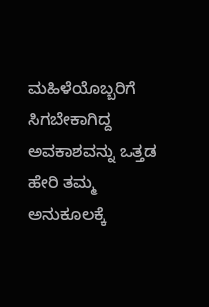ಮಹಿಳೆಯೊಬ್ಬರಿಗೆ ಸಿಗಬೇಕಾಗಿದ್ದ ಅವಕಾಶವನ್ನು ಒತ್ತಡ ಹೇರಿ ತಮ್ಮ ಅನುಕೂಲಕ್ಕೆ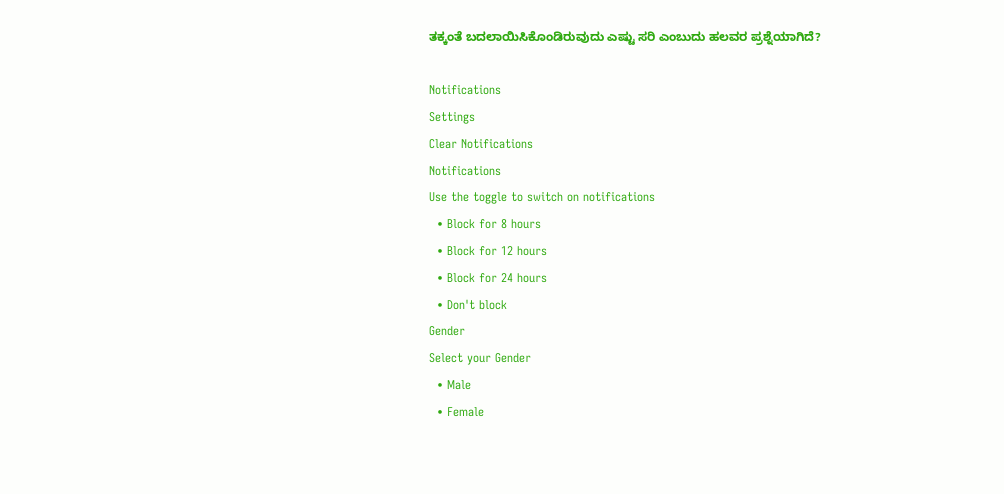ತಕ್ಕಂತೆ ಬದಲಾಯಿಸಿಕೊಂಡಿರುವುದು ಎಷ್ಟು ಸರಿ ಎಂಬುದು ಹಲವರ ಪ್ರಶ್ನೆಯಾಗಿದೆ?

Notifications
Settings
Clear Notifications
Notifications
Use the toggle to switch on notifications
  • Block for 8 hours
  • Block for 12 hours
  • Block for 24 hours
  • Don't block
Gender
Select your Gender
  • Male
  • Female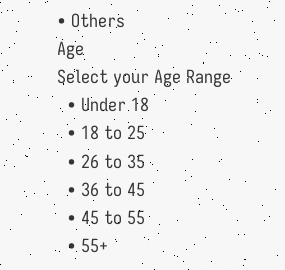• Others
Age
Select your Age Range
  • Under 18
  • 18 to 25
  • 26 to 35
  • 36 to 45
  • 45 to 55
  • 55+